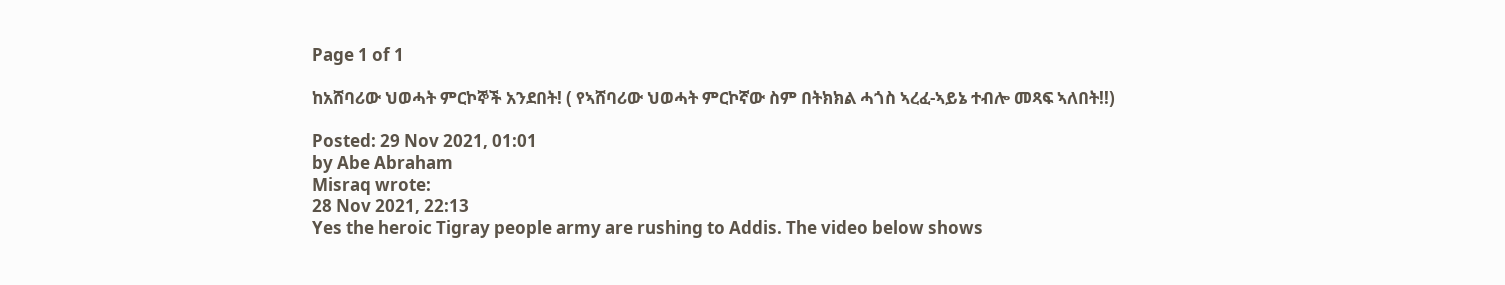Page 1 of 1

ከአሸባሪው ህወሓት ምርኮኞች አንደበት! ( የኣሸባሪው ህወሓት ምርኮኛው ስም በትክክል ሓጎስ ኣረፈ-ኣይኔ ተብሎ መጻፍ ኣለበት!!)

Posted: 29 Nov 2021, 01:01
by Abe Abraham
Misraq wrote:
28 Nov 2021, 22:13
Yes the heroic Tigray people army are rushing to Addis. The video below shows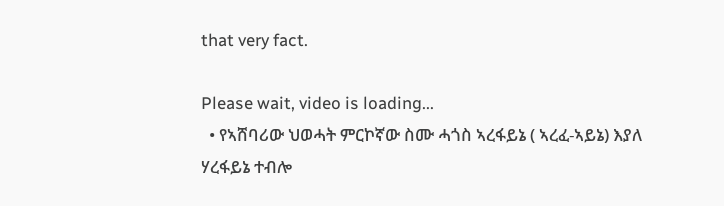that very fact.

Please wait, video is loading...
  • የኣሸባሪው ህወሓት ምርኮኛው ስሙ ሓጎስ ኣረፋይኔ ( ኣረፈ-ኣይኔ) እያለ ሃረፋይኔ ተብሎ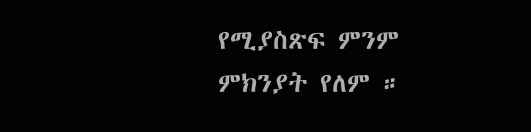የሚያስጽፍ ምንም ምክንያት የለም ።